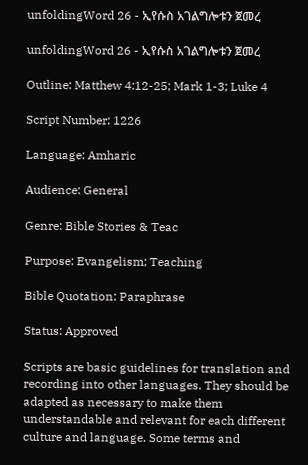unfoldingWord 26 - ኢየሱስ አገልግሎቱን ጀመረ

unfoldingWord 26 - ኢየሱስ አገልግሎቱን ጀመረ

Outline: Matthew 4:12-25; Mark 1-3; Luke 4

Script Number: 1226

Language: Amharic

Audience: General

Genre: Bible Stories & Teac

Purpose: Evangelism; Teaching

Bible Quotation: Paraphrase

Status: Approved

Scripts are basic guidelines for translation and recording into other languages. They should be adapted as necessary to make them understandable and relevant for each different culture and language. Some terms and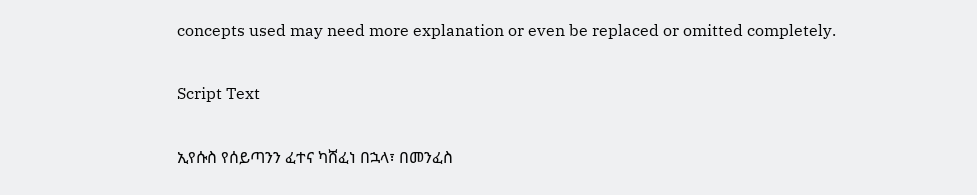concepts used may need more explanation or even be replaced or omitted completely.

Script Text

ኢየሱስ የሰይጣንን ፈተና ካሸፈነ በኋላ፣ በመንፈስ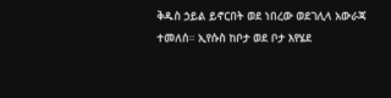ቅዱስ ኃይል ይኖርበት ወደ ነበረው ወደገሊላ አውራጃ ተመለሰ። ኢየሱስ ከቦታ ወደ ቦታ እየሄደ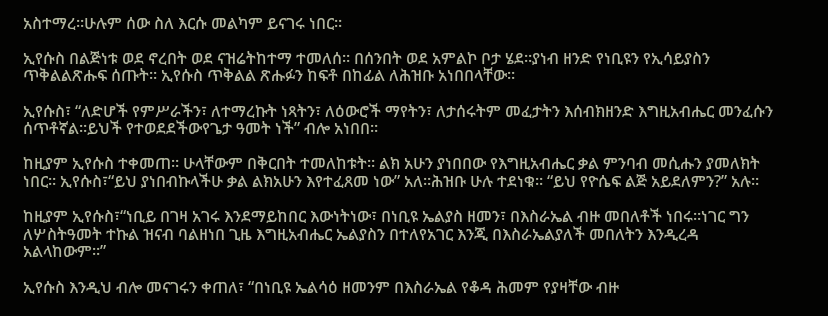አስተማረ።ሁሉም ሰው ስለ እርሱ መልካም ይናገሩ ነበር።

ኢየሱስ በልጅነቱ ወደ ኖረበት ወደ ናዝሬትከተማ ተመለሰ። በሰንበት ወደ አምልኮ ቦታ ሄደ።ያነብ ዘንድ የነቢዩን የኢሳይያስን ጥቅልልጽሑፍ ሰጡት። ኢየሱስ ጥቅልል ጽሑፉን ከፍቶ በከፊል ለሕዝቡ አነበበላቸው።

ኢየሱስ፣ “ለድሆች የምሥራችን፣ ለተማረኩት ነጻትን፣ ለዕውሮች ማየትን፣ ለታሰሩትም መፈታትን እሰብክዘንድ እግዚአብሔር መንፈሱን ሰጥቶኛል።ይህች የተወደደችውየጌታ ዓመት ነች” ብሎ አነበበ።

ከዚያም ኢየሱስ ተቀመጠ። ሁላቸውም በቅርበት ተመለከቱት። ልክ አሁን ያነበበው የእግዚአብሔር ቃል ምንባብ መሲሑን ያመለክት ነበር። ኢየሱስ፣“ይህ ያነበብኩላችሁ ቃል ልክአሁን እየተፈጸመ ነው” አለ።ሕዝቡ ሁሉ ተደነቁ። “ይህ የዮሴፍ ልጅ አይደለምን?” አሉ።

ከዚያም ኢየሱስ፣“ነቢይ በገዛ አገሩ እንደማይከበር እውነትነው፣ በነቢዩ ኤልያስ ዘመን፣ በእስራኤል ብዙ መበለቶች ነበሩ።ነገር ግን ለሦስትዓመት ተኩል ዝናብ ባልዘነበ ጊዜ እግዚአብሔር ኤልያስን በተለየአገር እንጂ በእስራኤልያለች መበለትን እንዲረዳ አልላከውም።”

ኢየሱስ እንዲህ ብሎ መናገሩን ቀጠለ፣ “በነቢዩ ኤልሳዕ ዘመንም በእስራኤል የቆዳ ሕመም የያዛቸው ብዙ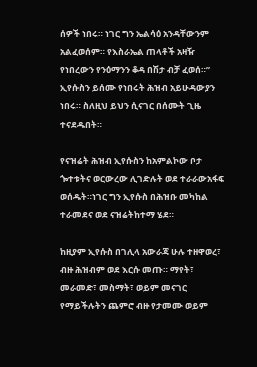ሰዎች ነበሩ። ነገር ግን ኤልሳዕ አንዳቸውንም አልፈወሰም። የእስራኤል ጠላቶች አዛዥ የነበረውን የንዕማንን ቆዳ በሽታ ብቻ ፈወሰ።” ኢየሱስን ይሰሙ የነበሩት ሕዝብ አይሁዳውያን ነበሩ። ስለዚህ ይህን ሲናገር በሰሙት ጊዜ ተናደዱበት።

የናዝሬት ሕዝብ ኢየሱስን ከአምልኮው ቦታ ጐተቱትና ወርውረው ሊገድሉት ወደ ተራራውአፋፍ ወሰዱት።ነገር ግን ኢየሱስ በሕዝቡ መካከል ተራመደና ወደ ናዝሬትከተማ ሄደ።

ከዚያም ኢየሱስ በገሊላ አውራጃ ሁሉ ተዘዋወረ፣ ብዙ ሕዝብም ወደ እርሱ መጡ። ማየት፣ መራመድ፣ መስማት፣ ወይም መናገር የማይችሉትን ጨምሮ ብዙ የታመሙ ወይም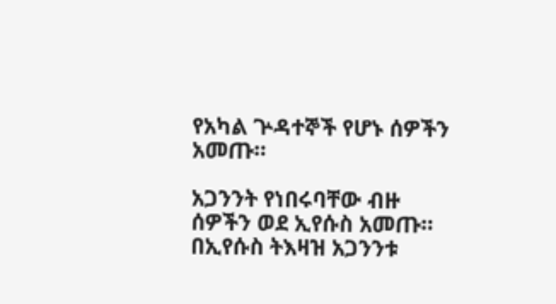የአካል ጕዳተኞች የሆኑ ሰዎችን አመጡ።

አጋንንት የነበሩባቸው ብዙ ሰዎችን ወደ ኢየሱስ አመጡ። በኢየሱስ ትእዛዝ አጋንንቱ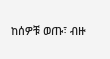ከሰዎቹ ወጡ፣ ብዙ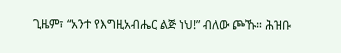ጊዜም፣ “አንተ የእግዚአብሔር ልጅ ነህ!” ብለው ጮኹ። ሕዝቡ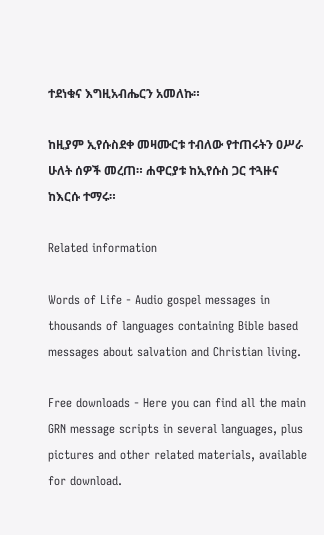ተደነቁና እግዚአብሔርን አመለኩ።

ከዚያም ኢየሱስደቀ መዛሙርቱ ተብለው የተጠሩትን ዐሥራ ሁለት ሰዎች መረጠ። ሐዋርያቱ ከኢየሱስ ጋር ተጓዙና ከእርሱ ተማሩ።

Related information

Words of Life - Audio gospel messages in thousands of languages containing Bible based messages about salvation and Christian living.

Free downloads - Here you can find all the main GRN message scripts in several languages, plus pictures and other related materials, available for download.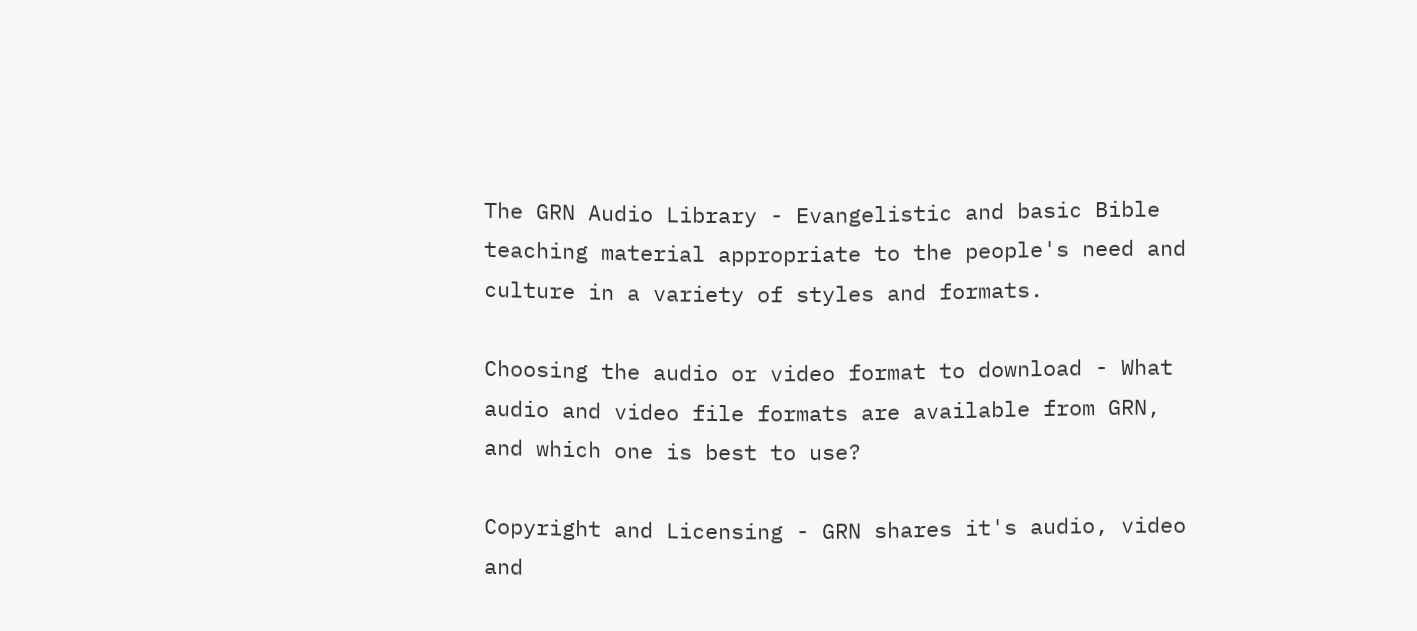The GRN Audio Library - Evangelistic and basic Bible teaching material appropriate to the people's need and culture in a variety of styles and formats.

Choosing the audio or video format to download - What audio and video file formats are available from GRN, and which one is best to use?

Copyright and Licensing - GRN shares it's audio, video and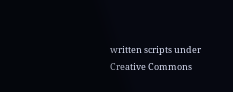written scripts under Creative Commons